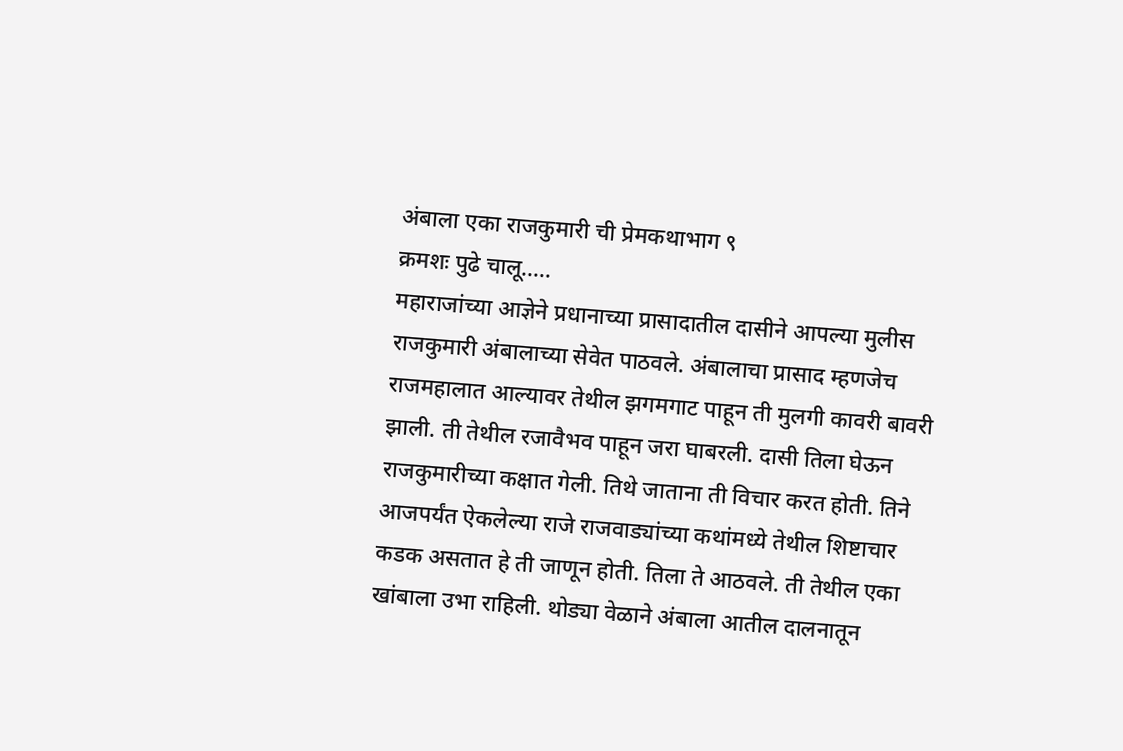अंबाला एका राजकुमारी ची प्रेमकथाभाग ९
क्रमशः पुढे चालू.....
महाराजांच्या आज्ञेने प्रधानाच्या प्रासादातील दासीने आपल्या मुलीस राजकुमारी अंबालाच्या सेवेत पाठवले. अंबालाचा प्रासाद म्हणजेच राजमहालात आल्यावर तेथील झगमगाट पाहून ती मुलगी कावरी बावरी झाली. ती तेथील रजावैभव पाहून जरा घाबरली. दासी तिला घेऊन राजकुमारीच्या कक्षात गेली. तिथे जाताना ती विचार करत होती. तिने आजपर्यंत ऐकलेल्या राजे राजवाड्यांच्या कथांमध्ये तेथील शिष्टाचार कडक असतात हे ती जाणून होती. तिला ते आठवले. ती तेथील एका खांबाला उभा राहिली. थोड्या वेळाने अंबाला आतील दालनातून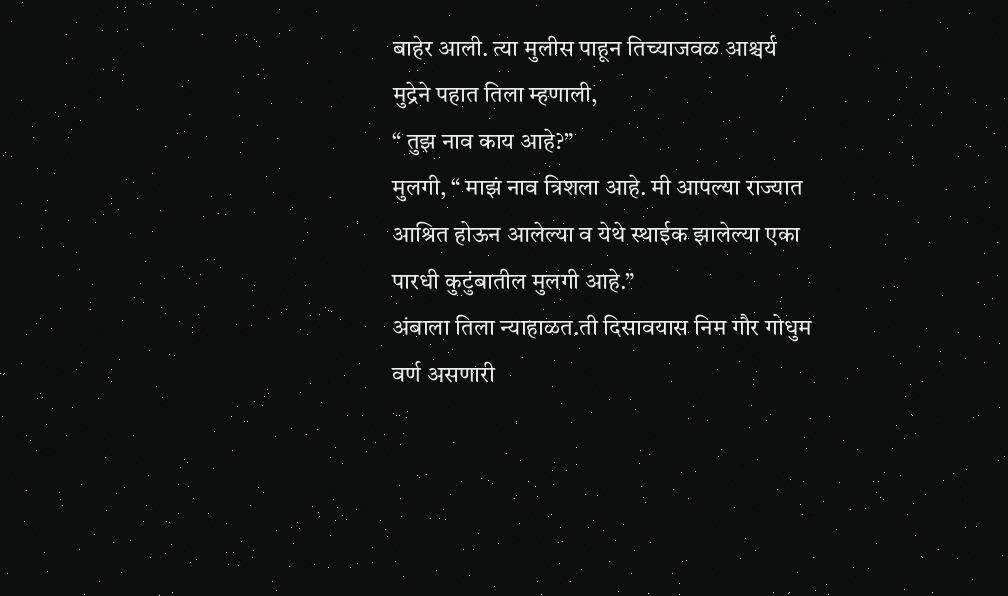बाहेर आली. त्या मुलीस पाहून तिच्याजवळ आश्चर्य मुद्रेने पहात तिला म्हणाली,
“ तुझ नाव काय आहे?”
मुलगी, “ माझं नाव त्रिशला आहे. मी आपल्या राज्यात आश्रित होऊन आलेल्या व येथे स्थाईक झालेल्या एका पारधी कुटुंबातील मुलगी आहे.”
अंबाला तिला न्याहाळत.ती दिसावयास निम गौर गोधुम वर्ण असणारी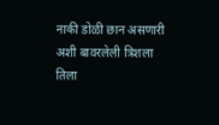नाकी डोळी छान असणारी अशी बावरलेली त्रिशला तिला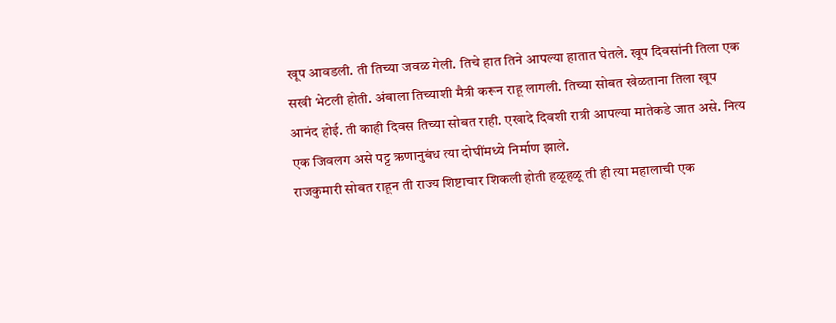खूप आवडली. ती तिच्या जवळ गेली. तिचे हात तिने आपल्या हातात घेतले. खूप दिवसांनी तिला एक सखी भेटली होती. अंबाला तिच्याशी मैत्री करून राहू लागली. तिच्या सोबत खेळताना तिला खूप आनंद होई. ती काही दिवस तिच्या सोबत राही. एखादे दिवशी रात्री आपल्या मातेकडे जात असे. नित्य एक जिवलग असे पट्ट ऋणानुबंध त्या दोघींमध्ये निर्माण झाले.
राजकुमारी सोबत राहून ती राज्य शिष्टाचार शिकली होती हळूहळू ती ही त्या महालाची एक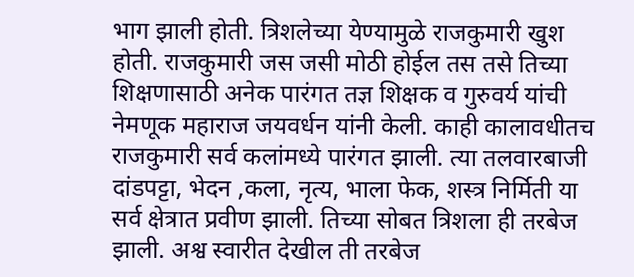भाग झाली होती. त्रिशलेच्या येण्यामुळे राजकुमारी खुश होती. राजकुमारी जस जसी मोठी होईल तस तसे तिच्या शिक्षणासाठी अनेक पारंगत तज्ञ शिक्षक व गुरुवर्य यांची नेमणूक महाराज जयवर्धन यांनी केली. काही कालावधीतच राजकुमारी सर्व कलांमध्ये पारंगत झाली. त्या तलवारबाजी दांडपट्टा, भेदन ,कला, नृत्य, भाला फेक, शस्त्र निर्मिती या सर्व क्षेत्रात प्रवीण झाली. तिच्या सोबत त्रिशला ही तरबेज झाली. अश्व स्वारीत देखील ती तरबेज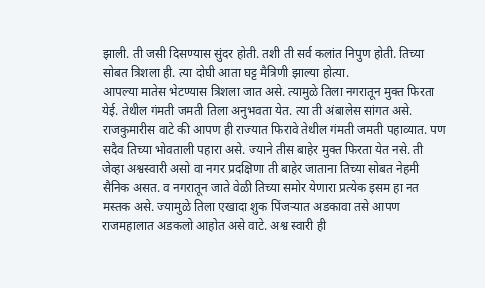झाली. ती जसी दिसण्यास सुंदर होती. तशी ती सर्व कलांत निपुण होती. तिच्या सोबत त्रिशला ही. त्या दोघी आता घट्ट मैत्रिणी झाल्या होत्या.
आपल्या मातेस भेटण्यास त्रिशला जात असे. त्यामुळे तिला नगरातून मुक्त फिरता येई. तेथील गंमती जमती तिला अनुभवता येत. त्या ती अंबालेस सांगत असे. राजकुमारीस वाटे की आपण ही राज्यात फिरावे तेथील गंमती जमती पहाव्यात. पण सदैव तिच्या भोवताली पहारा असे. ज्याने तीस बाहेर मुक्त फिरता येत नसे. ती जेव्हा अश्वस्वारी असो वा नगर प्रदक्षिणा ती बाहेर जाताना तिच्या सोबत नेहमी सैनिक असत. व नगरातून जाते वेळी तिच्या समोर येणारा प्रत्येक इसम हा नत मस्तक असे. ज्यामुळे तिला एखादा शुक पिंजऱ्यात अडकावा तसे आपण राजमहालात अडकलो आहोत असे वाटे. अश्व स्वारी ही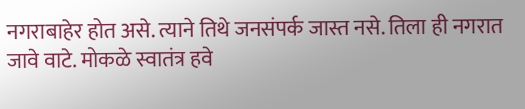नगराबाहेर होत असे. त्याने तिथे जनसंपर्क जास्त नसे. तिला ही नगरात जावे वाटे. मोकळे स्वातंत्र हवे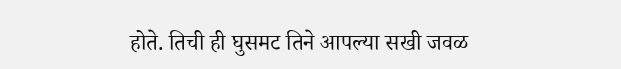होते. तिची ही घुसमट तिने आपल्या सखी जवळ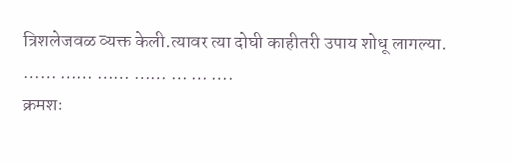त्रिशलेजवळ व्यक्त केली.त्यावर त्या दोघी काहीतरी उपाय शोधू लागल्या.
…… …… …… …… … … ….
क्रमशः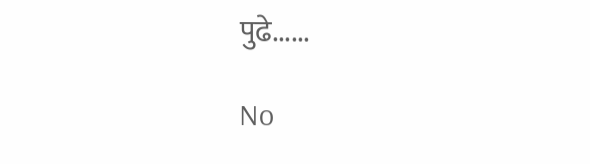पुढे......

No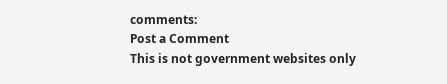comments:
Post a Comment
This is not government websites only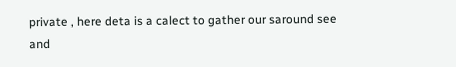private , here deta is a calect to gather our saround see and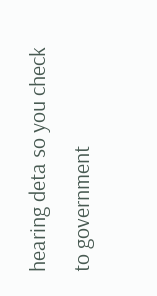hearing deta so you check to government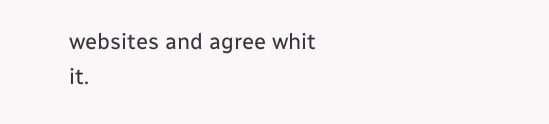websites and agree whit it.